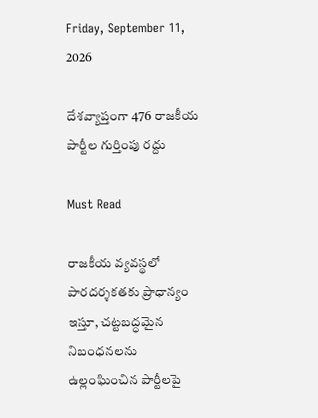Friday, September 11, 2026

దేశవ్యాప్తంగా 476 రాజకీయ పార్టీల గుర్తింపు రద్దు

Must Read

రాజకీయ వ్యవస్థలో పారదర్శకతకు ప్రాధాన్యం ఇస్తూ, చట్టబద్ధమైన నిబంధనలను ఉల్లంఘించిన పార్టీలపై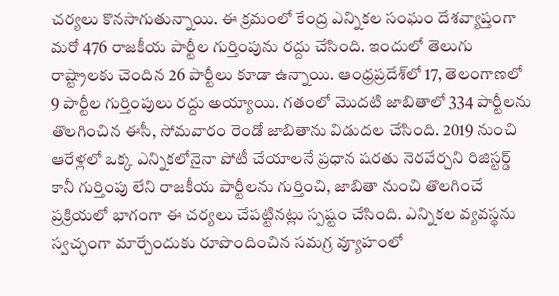చర్యలు కొనసాగుతున్నాయి. ఈ క్రమంలో కేంద్ర ఎన్నికల సంఘం దేశవ్యాప్తంగా మరో 476 రాజకీయ పార్టీల గుర్తింపును రద్దు చేసింది. ఇందులో తెలుగు రాష్ట్రాలకు చెందిన 26 పార్టీలు కూడా ఉన్నాయి. ఆంధ్రప్రదేశ్‌లో 17, తెలంగాణలో 9 పార్టీల గుర్తింపులు రద్దు అయ్యాయి. గతంలో మొదటి జాబితాలో 334 పార్టీలను తొల‌గించిన ఈసీ, సోమవారం రెండో జాబితాను విడుదల చేసింది. 2019 నుంచి ఆరేళ్లలో ఒక్క ఎన్నికలోనైనా పోటీ చేయాలనే ప్రధాన షరతు నెరవేర్చని రిజిస్టర్డ్‌ కానీ గుర్తింపు లేని రాజకీయ పార్టీలను గుర్తించి, జాబితా నుంచి తొలగించే ప్రక్రియలో భాగంగా ఈ చర్యలు చేపట్టినట్లు స్పష్టం చేసింది. ఎన్నికల వ్యవస్థను స్వచ్ఛంగా మార్చేందుకు రూపొందించిన సమగ్ర వ్యూహంలో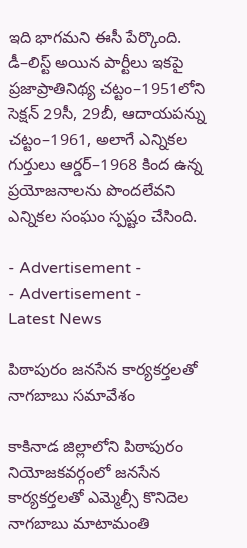ఇది భాగమని ఈసీ పేర్కొంది. డీ–లిస్ట్‌ అయిన పార్టీలు ఇకపై ప్రజాప్రాతినిథ్య‌ చట్టం–1951లోని సెక్షన్‌ 29సీ, 29బీ, ఆదాయపన్ను చట్టం–1961, అలాగే ఎన్నికల గుర్తులు ఆర్డర్‌–1968 కింద ఉన్న ప్రయోజనాలను పొందలేవని ఎన్నికల సంఘం స్పష్టం చేసింది.

- Advertisement -
- Advertisement -
Latest News

పిఠాపురం జనసేన కార్యకర్తలతో నాగబాబు సమావేశం

కాకినాడ జిల్లాలోని పిఠాపురం నియోజకవర్గంలో జనసేన కార్యకర్తలతో ఎమ్మెల్సీ కొనిదెల నాగబాబు మాటామంతి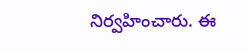నిర్వహించారు. ఈ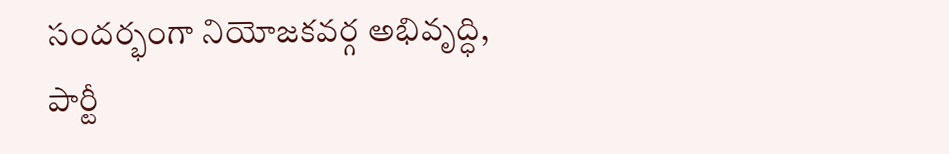సందర్భంగా నియోజకవర్గ అభివృద్ధి, పార్టీ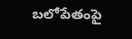బలోపేతంపై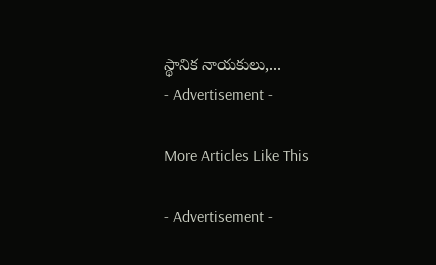స్థానిక నాయకులు,...
- Advertisement -

More Articles Like This

- Advertisement -